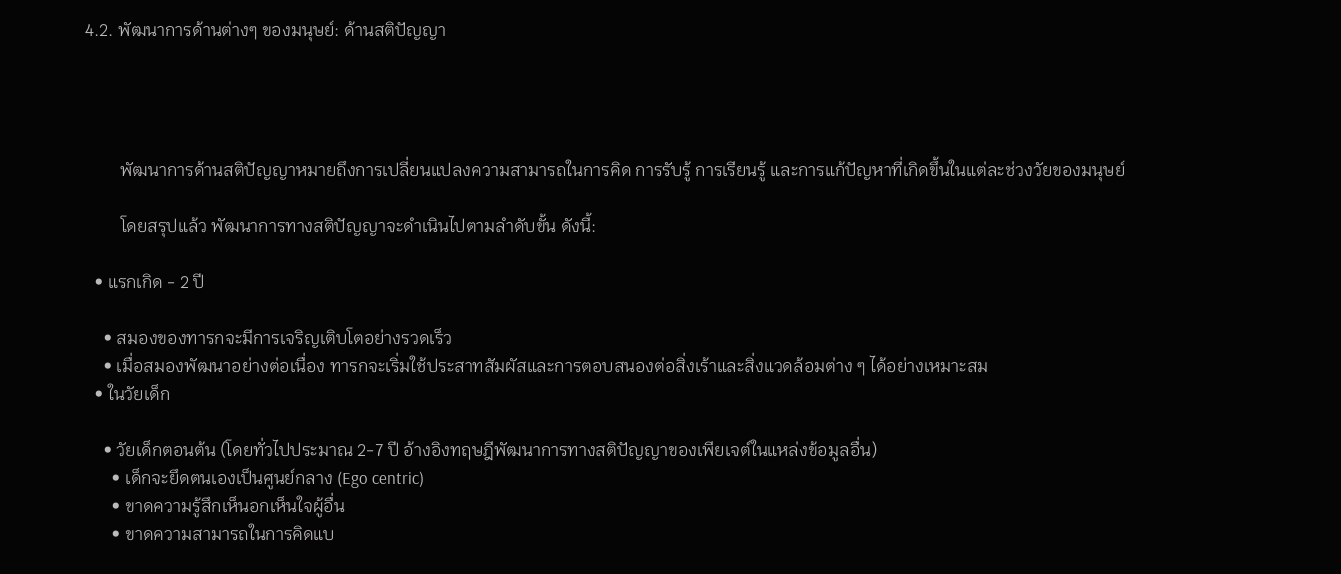4.2. พัฒนาการด้านต่างๆ ของมนุษย์: ด้านสติปัญญา




        พัฒนาการด้านสติปัญญาหมายถึงการเปลี่ยนแปลงความสามารถในการคิด การรับรู้ การเรียนรู้ และการแก้ปัญหาที่เกิดขึ้นในแต่ละช่วงวัยของมนุษย์

        โดยสรุปแล้ว พัฒนาการทางสติปัญญาจะดำเนินไปตามลำดับขั้น ดังนี้:

  • แรกเกิด - 2 ปี

    • สมองของทารกจะมีการเจริญเติบโตอย่างรวดเร็ว
    • เมื่อสมองพัฒนาอย่างต่อเนื่อง ทารกจะเริ่มใช้ประสาทสัมผัสและการตอบสนองต่อสิ่งเร้าและสิ่งแวดล้อมต่าง ๆ ได้อย่างเหมาะสม
  • ในวัยเด็ก

    • วัยเด็กตอนต้น (โดยทั่วไปประมาณ 2-7 ปี อ้างอิงทฤษฎีพัฒนาการทางสติปัญญาของเพียเจต์ในแหล่งข้อมูลอื่น)
      • เด็กจะยึดตนเองเป็นศูนย์กลาง (Ego centric)
      • ขาดความรู้สึกเห็นอกเห็นใจผู้อื่น
      • ขาดความสามารถในการคิดแบ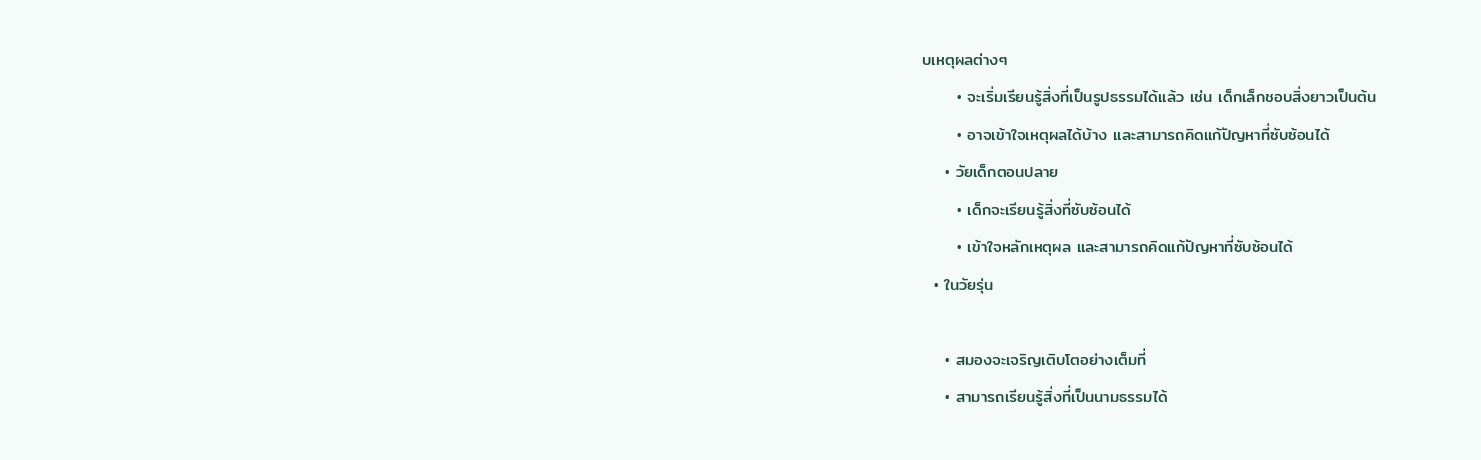บเหตุผลต่างๆ
      • จะเริ่มเรียนรู้สิ่งที่เป็นรูปธรรมได้แล้ว เช่น เด็กเล็กชอบสิ่งยาวเป็นต้น
      • อาจเข้าใจเหตุผลได้บ้าง และสามารถคิดแก้ปัญหาที่ซับซ้อนได้
    • วัยเด็กตอนปลาย
      • เด็กจะเรียนรู้สิ่งที่ซับซ้อนได้
      • เข้าใจหลักเหตุผล และสามารถคิดแก้ปัญหาที่ซับซ้อนได้
  • ในวัยรุ่น

    • สมองจะเจริญเติบโตอย่างเต็มที่
    • สามารถเรียนรู้สิ่งที่เป็นนามธรรมได้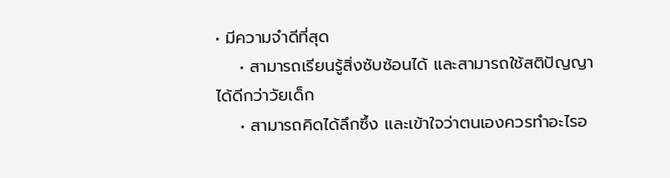• มีความจำดีที่สุด
    • สามารถเรียนรู้สิ่งซับซ้อนได้ และสามารถใช้สติปัญญาได้ดีกว่าวัยเด็ก
    • สามารถคิดได้ลึกซึ้ง และเข้าใจว่าตนเองควรทำอะไรอ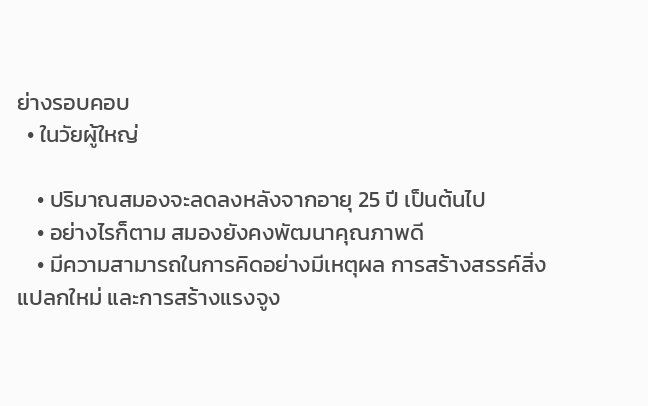ย่างรอบคอบ
  • ในวัยผู้ใหญ่

    • ปริมาณสมองจะลดลงหลังจากอายุ 25 ปี เป็นต้นไป
    • อย่างไรก็ตาม สมองยังคงพัฒนาคุณภาพดี
    • มีความสามารถในการคิดอย่างมีเหตุผล การสร้างสรรค์สิ่งแปลกใหม่ และการสร้างแรงจูง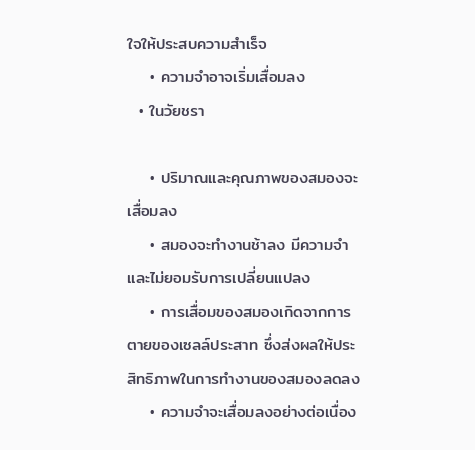ใจให้ประสบความสำเร็จ
    • ความจำอาจเริ่มเสื่อมลง
  • ในวัยชรา

    • ปริมาณและคุณภาพของสมองจะเสื่อมลง
    • สมองจะทำงานช้าลง มีความจำและไม่ยอมรับการเปลี่ยนแปลง
    • การเสื่อมของสมองเกิดจากการตายของเซลล์ประสาท ซึ่งส่งผลให้ประสิทธิภาพในการทำงานของสมองลดลง
    • ความจำจะเสื่อมลงอย่างต่อเนื่อง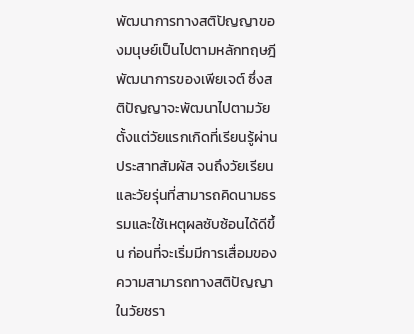พัฒนาการทางสติปัญญาของมนุษย์เป็นไปตามหลักทฤษฎีพัฒนาการของเพียเจต์ ซึ่งสติปัญญาจะพัฒนาไปตามวัย ตั้งแต่วัยแรกเกิดที่เรียนรู้ผ่านประสาทสัมผัส จนถึงวัยเรียนและวัยรุ่นที่สามารถคิดนามธรรมและใช้เหตุผลซับซ้อนได้ดีขึ้น ก่อนที่จะเริ่มมีการเสื่อมของความสามารถทางสติปัญญาในวัยชรา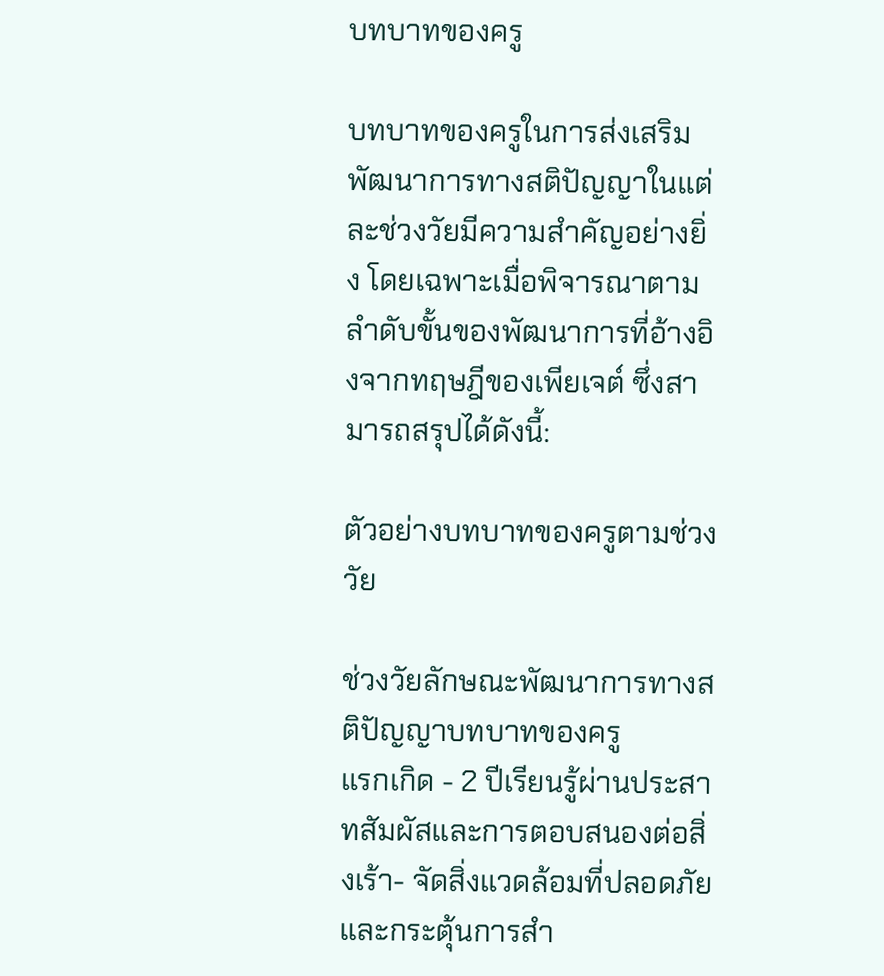บทบาทของครู

บทบาทของครูในการส่งเสริมพัฒนาการทางสติปัญญาในแต่ละช่วงวัยมีความสำคัญอย่างยิ่ง โดยเฉพาะเมื่อพิจารณาตามลำดับขั้นของพัฒนาการที่อ้างอิงจากทฤษฎีของเพียเจต์ ซึ่งสามารถสรุปได้ดังนี้:

ตัวอย่างบทบาทของครูตามช่วงวัย

ช่วงวัยลักษณะพัฒนาการทางสติปัญญาบทบาทของครู
แรกเกิด - 2 ปีเรียนรู้ผ่านประสาทสัมผัสและการตอบสนองต่อสิ่งเร้า- จัดสิ่งแวดล้อมที่ปลอดภัยและกระตุ้นการสำ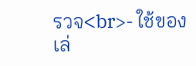รวจ<br>- ใช้ของเล่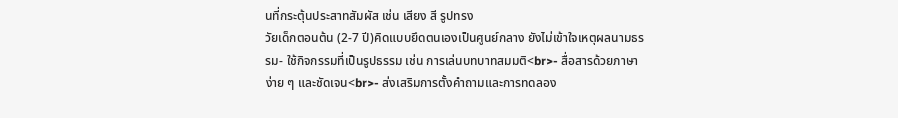นที่กระตุ้นประสาทสัมผัส เช่น เสียง สี รูปทรง
วัยเด็กตอนต้น (2-7 ปี)คิดแบบยึดตนเองเป็นศูนย์กลาง ยังไม่เข้าใจเหตุผลนามธรรม- ใช้กิจกรรมที่เป็นรูปธรรม เช่น การเล่นบทบาทสมมติ<br>- สื่อสารด้วยภาษาง่าย ๆ และชัดเจน<br>- ส่งเสริมการตั้งคำถามและการทดลอง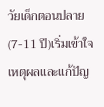วัยเด็กตอนปลาย (7-11 ปี)เริ่มเข้าใจเหตุผลและแก้ปัญ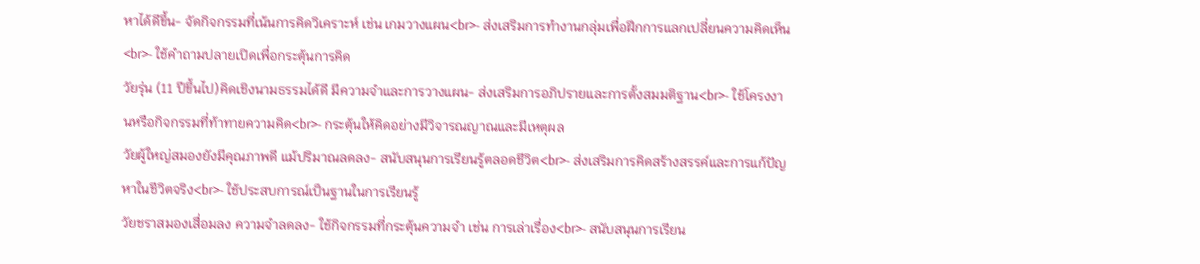หาได้ดีขึ้น- จัดกิจกรรมที่เน้นการคิดวิเคราะห์ เช่น เกมวางแผน<br>- ส่งเสริมการทำงานกลุ่มเพื่อฝึกการแลกเปลี่ยนความคิดเห็น<br>- ใช้คำถามปลายเปิดเพื่อกระตุ้นการคิด
วัยรุ่น (11 ปีขึ้นไป)คิดเชิงนามธรรมได้ดี มีความจำและการวางแผน- ส่งเสริมการอภิปรายและการตั้งสมมติฐาน<br>- ใช้โครงงานหรือกิจกรรมที่ท้าทายความคิด<br>- กระตุ้นให้คิดอย่างมีวิจารณญาณและมีเหตุผล
วัยผู้ใหญ่สมองยังมีคุณภาพดี แม้ปริมาณลดลง- สนับสนุนการเรียนรู้ตลอดชีวิต<br>- ส่งเสริมการคิดสร้างสรรค์และการแก้ปัญหาในชีวิตจริง<br>- ใช้ประสบการณ์เป็นฐานในการเรียนรู้
วัยชราสมองเสื่อมลง ความจำลดลง- ใช้กิจกรรมที่กระตุ้นความจำ เช่น การเล่าเรื่อง<br>- สนับสนุนการเรียน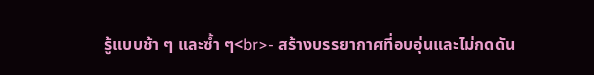รู้แบบช้า ๆ และซ้ำ ๆ<br>- สร้างบรรยากาศที่อบอุ่นและไม่กดดัน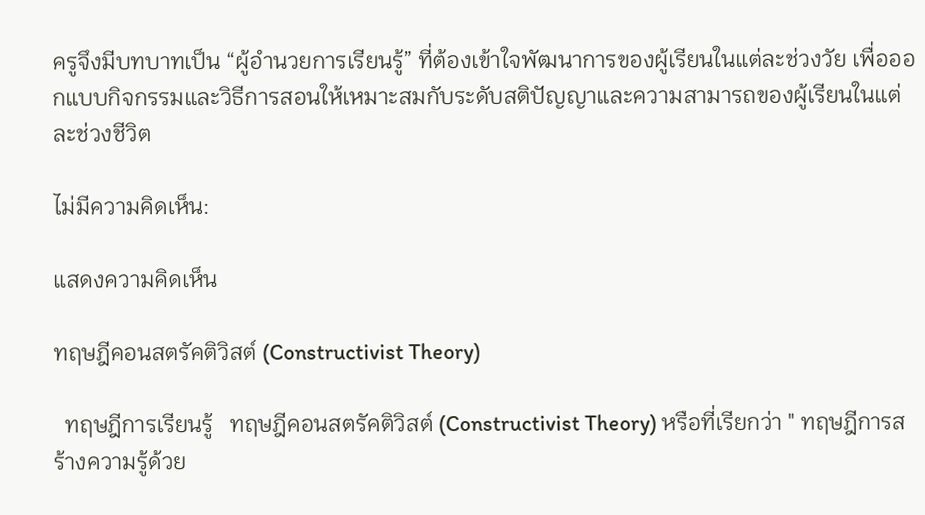ครูจึงมีบทบาทเป็น “ผู้อำนวยการเรียนรู้” ที่ต้องเข้าใจพัฒนาการของผู้เรียนในแต่ละช่วงวัย เพื่อออกแบบกิจกรรมและวิธีการสอนให้เหมาะสมกับระดับสติปัญญาและความสามารถของผู้เรียนในแต่ละช่วงชีวิต

ไม่มีความคิดเห็น:

แสดงความคิดเห็น

ทฤษฎีคอนสตรัคติวิสต์ (Constructivist Theory)

  ทฤษฎีการเรียนรู้   ทฤษฎีคอนสตรัคติวิสต์ (Constructivist Theory) หรือที่เรียกว่า " ทฤษฎีการสร้างความรู้ด้วย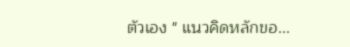ตัวเอง " แนวคิดหลักขอ...